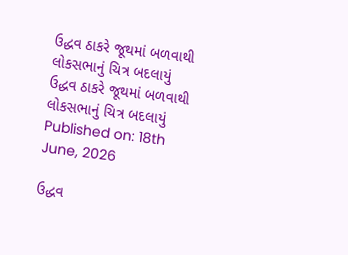ઉદ્ધવ ઠાકરે જૂથમાં બળવાથી લોકસભાનું ચિત્ર બદલાયું
ઉદ્ધવ ઠાકરે જૂથમાં બળવાથી લોકસભાનું ચિત્ર બદલાયું
Published on: 18th June, 2026

ઉદ્ધવ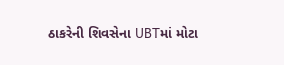ઠાકરેની શિવસેના UBTમાં મોટા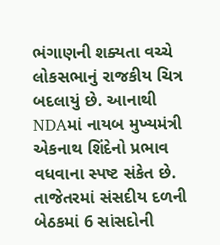ભંગાણની શક્યતા વચ્ચે લોકસભાનું રાજકીય ચિત્ર બદલાયું છે. આનાથી NDAમાં નાયબ મુખ્યમંત્રી એકનાથ શિંદેનો પ્રભાવ વધવાના સ્પષ્ટ સંકેત છે. તાજેતરમાં સંસદીય દળની બેઠકમાં 6 સાંસદોની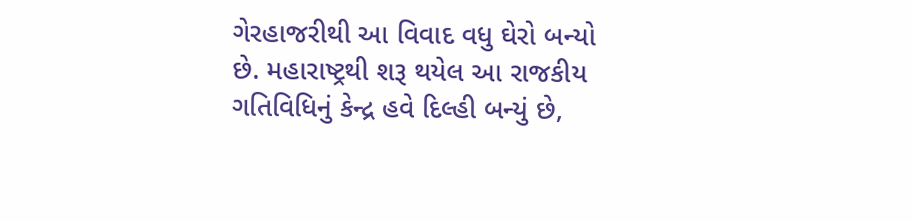ગેરહાજરીથી આ વિવાદ વધુ ઘેરો બન્યો છે. મહારાષ્ટ્રથી શરૂ થયેલ આ રાજકીય ગતિવિધિનું કેન્દ્ર હવે દિલ્હી બન્યું છે,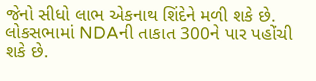જેનો સીધો લાભ એકનાથ શિંદેને મળી શકે છે. લોકસભામાં NDAની તાકાત 300ને પાર પહોંચી શકે છે.